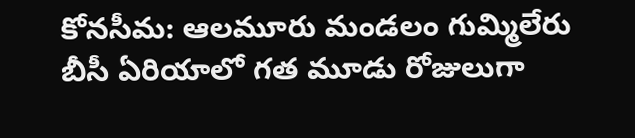కోనసీమ: ఆలమూరు మండలం గుమ్మిలేరు బీసీ ఏరియాలో గత మూడు రోజులుగా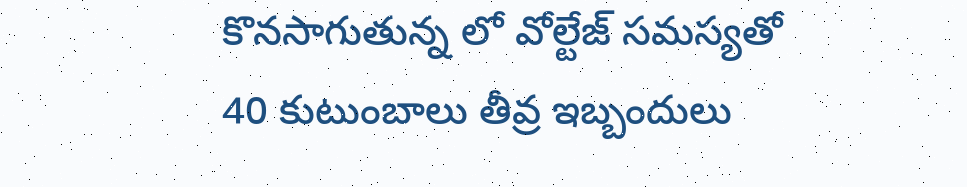కొనసాగుతున్న లో వోల్టేజ్ సమస్యతో 40 కుటుంబాలు తీవ్ర ఇబ్బందులు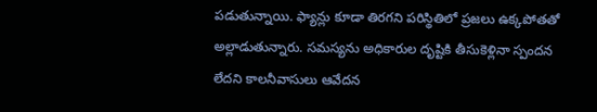పడుతున్నాయి. ఫ్యాన్లు కూడా తిరగని పరిస్థితిలో ప్రజలు ఉక్కపోతతో అల్లాడుతున్నారు. సమస్యను అధికారుల దృష్టికి తీసుకెళ్లినా స్పందన లేదని కాలనీవాసులు ఆవేదన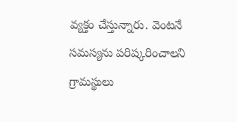వ్యక్తం చేస్తున్నారు. వెంటనే సమస్యను పరిష్కరించాలని గ్రామస్థులు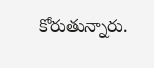కోరుతున్నారు.